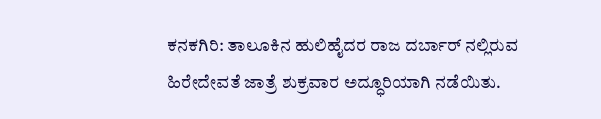ಕನಕಗಿರಿ: ತಾಲೂಕಿನ ಹುಲಿಹೈದರ ರಾಜ ದರ್ಬಾರ್ ನಲ್ಲಿರುವ ಹಿರೇದೇವತೆ ಜಾತ್ರೆ ಶುಕ್ರವಾರ ಅದ್ಧೂರಿಯಾಗಿ ನಡೆಯಿತು.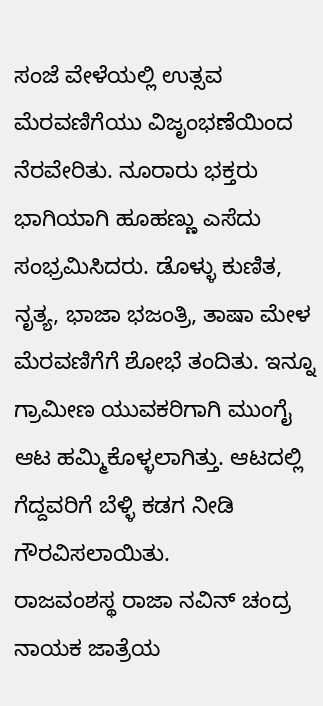ಸಂಜೆ ವೇಳೆಯಲ್ಲಿ ಉತ್ಸವ ಮೆರವಣಿಗೆಯು ವಿಜೃಂಭಣೆಯಿಂದ ನೆರವೇರಿತು. ನೂರಾರು ಭಕ್ತರು ಭಾಗಿಯಾಗಿ ಹೂಹಣ್ಣು ಎಸೆದು ಸಂಭ್ರಮಿಸಿದರು. ಡೊಳ್ಳು ಕುಣಿತ, ನೃತ್ಯ, ಭಾಜಾ ಭಜಂತ್ರಿ, ತಾಷಾ ಮೇಳ ಮೆರವಣಿಗೆಗೆ ಶೋಭೆ ತಂದಿತು. ಇನ್ನೂ ಗ್ರಾಮೀಣ ಯುವಕರಿಗಾಗಿ ಮುಂಗೈ ಆಟ ಹಮ್ಮಿಕೊಳ್ಳಲಾಗಿತ್ತು. ಆಟದಲ್ಲಿ ಗೆದ್ದವರಿಗೆ ಬೆಳ್ಳಿ ಕಡಗ ನೀಡಿ ಗೌರವಿಸಲಾಯಿತು.
ರಾಜವಂಶಸ್ಥ ರಾಜಾ ನವಿನ್ ಚಂದ್ರ ನಾಯಕ ಜಾತ್ರೆಯ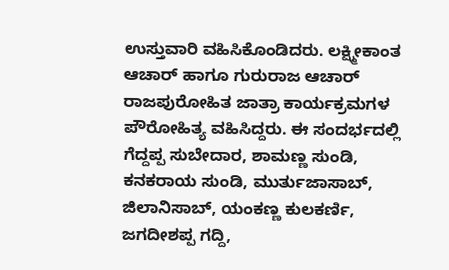ಉಸ್ತುವಾರಿ ವಹಿಸಿಕೊಂಡಿದರು. ಲಕ್ಷ್ಮೀಕಾಂತ ಆಚಾರ್ ಹಾಗೂ ಗುರುರಾಜ ಆಚಾರ್ ರಾಜಪುರೋಹಿತ ಜಾತ್ರಾ ಕಾರ್ಯಕ್ರಮಗಳ ಪೌರೋಹಿತ್ಯ ವಹಿಸಿದ್ದರು. ಈ ಸಂದರ್ಭದಲ್ಲಿ ಗೆದ್ದಪ್ಪ ಸುಬೇದಾರ, ಶಾಮಣ್ಣ ಸುಂಡಿ, ಕನಕರಾಯ ಸುಂಡಿ, ಮುರ್ತುಜಾಸಾಬ್, ಜಿಲಾನಿಸಾಬ್, ಯಂಕಣ್ಣ ಕುಲಕರ್ಣಿ, ಜಗದೀಶಪ್ಪ ಗದ್ದಿ,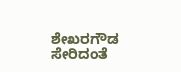ಶೇಖರಗೌಡ ಸೇರಿದಂತೆ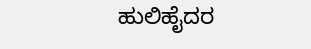ಹುಲಿಹೈದರ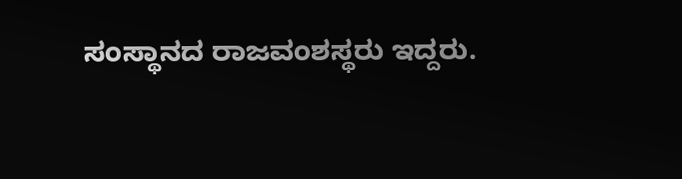ಸಂಸ್ಥಾನದ ರಾಜವಂಶಸ್ಥರು ಇದ್ದರು.